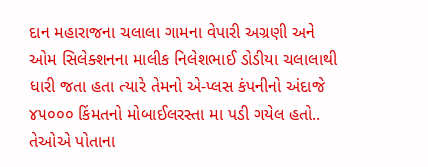દાન મહારાજના ચલાલા ગામના વેપારી અગ્રણી અને ઓમ સિલેક્શનના માલીક નિલેશભાઈ ડોડીયા ચલાલાથી ધારી જતા હતા ત્યારે તેમનો એ-પ્લસ કંપનીનો અંદાજે ૪૫૦૦૦ કિંમતનો મોબાઈલરસ્તા મા પડી ગયેલ હતો.. તેઓએ પોતાના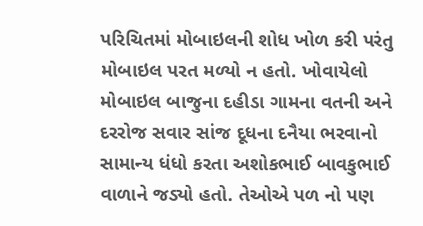પરિચિતમાં મોબાઇલની શોધ ખોળ કરી પરંતુ મોબાઇલ પરત મળ્યો ન હતો. ખોવાયેલો મોબાઇલ બાજુના દહીડા ગામના વતની અને દરરોજ સવાર સાંજ દૂધના દનૈયા ભરવાનો સામાન્ય ધંધો કરતા અશોકભાઈ બાવકુભાઈ વાળાને જડ્યો હતો. તેઓએ પળ નો પણ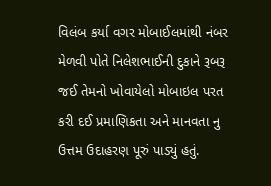વિલંબ કર્યા વગર મોબાઈલમાંથી નંબર મેળવી પોતે નિલેશભાઈની દુકાને રૂબરૂ જઈ તેમનો ખોવાયેલો મોબાઇલ પરત કરી દઈ પ્રમાણિકતા અને માનવતા નુ ઉત્તમ ઉદાહરણ પૂરું પાડ્યું હતું.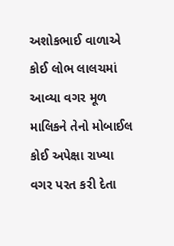અશોકભાઈ વાળાએ કોઈ લોભ લાલચમાં આવ્યા વગર મૂળ માલિકને તેનો મોબાઈલ કોઈ અપેક્ષા રાખ્યા વગર પરત કરી દેતા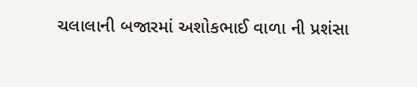ચલાલાની બજારમાં અશોકભાઈ વાળા ની પ્રશંસા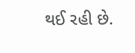થઈ રહી છે.